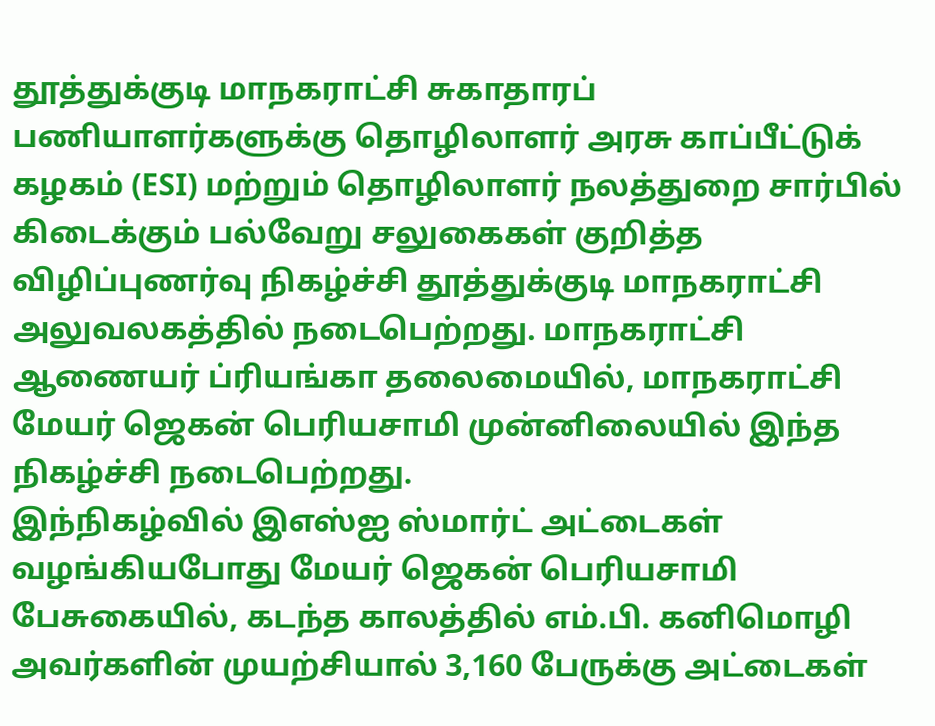தூத்துக்குடி மாநகராட்சி சுகாதாரப் பணியாளர்களுக்கு தொழிலாளர் அரசு காப்பீட்டுக் கழகம் (ESI) மற்றும் தொழிலாளர் நலத்துறை சார்பில் கிடைக்கும் பல்வேறு சலுகைகள் குறித்த விழிப்புணர்வு நிகழ்ச்சி தூத்துக்குடி மாநகராட்சி அலுவலகத்தில் நடைபெற்றது. மாநகராட்சி ஆணையர் ப்ரியங்கா தலைமையில், மாநகராட்சி மேயர் ஜெகன் பெரியசாமி முன்னிலையில் இந்த நிகழ்ச்சி நடைபெற்றது.
இந்நிகழ்வில் இஎஸ்ஐ ஸ்மார்ட் அட்டைகள் வழங்கியபோது மேயர் ஜெகன் பெரியசாமி பேசுகையில், கடந்த காலத்தில் எம்.பி. கனிமொழி அவர்களின் முயற்சியால் 3,160 பேருக்கு அட்டைகள்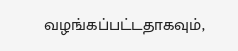வழங்கப்பட்டதாகவும்,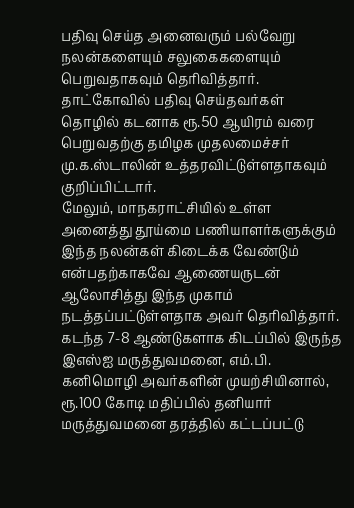பதிவு செய்த அனைவரும் பல்வேறு நலன்களையும் சலுகைகளையும் பெறுவதாகவும் தெரிவித்தார். தாட்கோவில் பதிவு செய்தவர்கள் தொழில் கடனாக ரூ.50 ஆயிரம் வரை பெறுவதற்கு தமிழக முதலமைச்சர் மு.க.ஸ்டாலின் உத்தரவிட்டுள்ளதாகவும் குறிப்பிட்டார்.
மேலும், மாநகராட்சியில் உள்ள அனைத்து தூய்மை பணியாளர்களுக்கும் இந்த நலன்கள் கிடைக்க வேண்டும் என்பதற்காகவே ஆணையருடன் ஆலோசித்து இந்த முகாம் நடத்தப்பட்டுள்ளதாக அவர் தெரிவித்தார். கடந்த 7-8 ஆண்டுகளாக கிடப்பில் இருந்த இஎஸ்ஐ மருத்துவமனை, எம்.பி. கனிமொழி அவர்களின் முயற்சியினால், ரூ.100 கோடி மதிப்பில் தனியார் மருத்துவமனை தரத்தில் கட்டப்பட்டு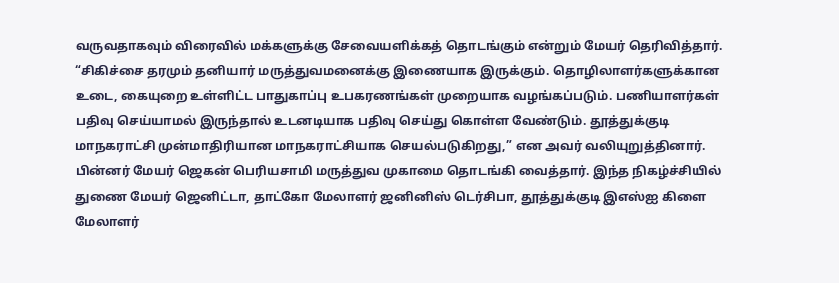வருவதாகவும் விரைவில் மக்களுக்கு சேவையளிக்கத் தொடங்கும் என்றும் மேயர் தெரிவித்தார்.
“சிகிச்சை தரமும் தனியார் மருத்துவமனைக்கு இணையாக இருக்கும். தொழிலாளர்களுக்கான உடை, கையுறை உள்ளிட்ட பாதுகாப்பு உபகரணங்கள் முறையாக வழங்கப்படும். பணியாளர்கள் பதிவு செய்யாமல் இருந்தால் உடனடியாக பதிவு செய்து கொள்ள வேண்டும். தூத்துக்குடி மாநகராட்சி முன்மாதிரியான மாநகராட்சியாக செயல்படுகிறது,” என அவர் வலியுறுத்தினார்.
பின்னர் மேயர் ஜெகன் பெரியசாமி மருத்துவ முகாமை தொடங்கி வைத்தார். இந்த நிகழ்ச்சியில் துணை மேயர் ஜெனிட்டா, தாட்கோ மேலாளர் ஜனினிஸ் டெர்சிபா, தூத்துக்குடி இஎஸ்ஐ கிளை மேலாளர்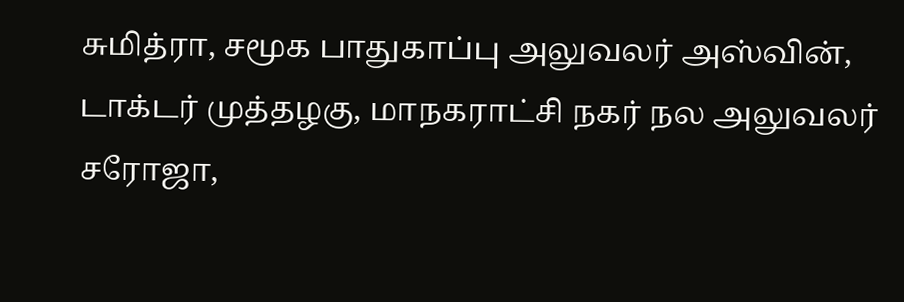சுமித்ரா, சமூக பாதுகாப்பு அலுவலர் அஸ்வின், டாக்டர் முத்தழகு, மாநகராட்சி நகர் நல அலுவலர் சரோஜா,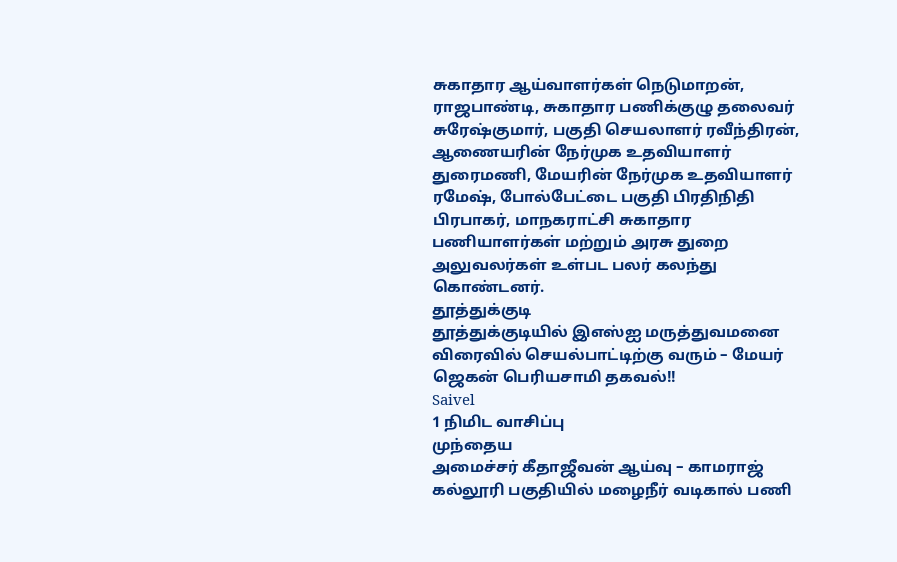சுகாதார ஆய்வாளர்கள் நெடுமாறன், ராஜபாண்டி, சுகாதார பணிக்குழு தலைவர் சுரேஷ்குமார், பகுதி செயலாளர் ரவீந்திரன், ஆணையரின் நேர்முக உதவியாளர் துரைமணி, மேயரின் நேர்முக உதவியாளர் ரமேஷ், போல்பேட்டை பகுதி பிரதிநிதி பிரபாகர், மாநகராட்சி சுகாதார பணியாளர்கள் மற்றும் அரசு துறை அலுவலர்கள் உள்பட பலர் கலந்து கொண்டனர்.
தூத்துக்குடி
தூத்துக்குடியில் இஎஸ்ஐ மருத்துவமனை விரைவில் செயல்பாட்டிற்கு வரும் – மேயர் ஜெகன் பெரியசாமி தகவல்!!
Saivel
1 நிமிட வாசிப்பு
முந்தைய
அமைச்சர் கீதாஜீவன் ஆய்வு – காமராஜ் கல்லூரி பகுதியில் மழைநீர் வடிகால் பணி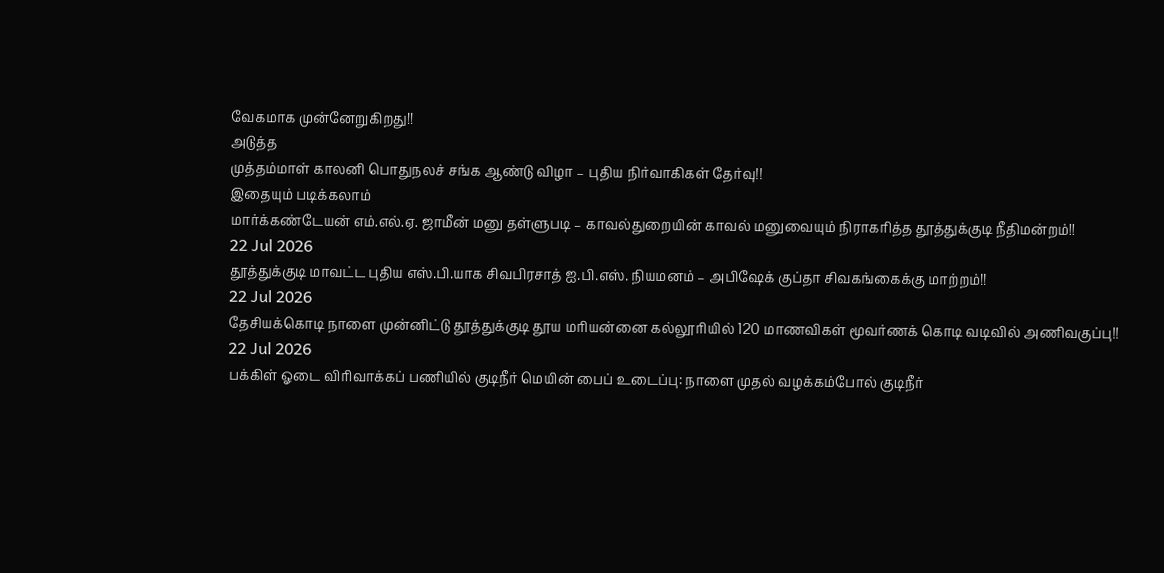வேகமாக முன்னேறுகிறது!!
அடுத்த
முத்தம்மாள் காலனி பொதுநலச் சங்க ஆண்டு விழா – புதிய நிர்வாகிகள் தேர்வு!!
இதையும் படிக்கலாம்
மார்க்கண்டேயன் எம்.எல்.ஏ. ஜாமீன் மனு தள்ளுபடி – காவல்துறையின் காவல் மனுவையும் நிராகரித்த தூத்துக்குடி நீதிமன்றம்!!
22 Jul 2026
தூத்துக்குடி மாவட்ட புதிய எஸ்.பி.யாக சிவபிரசாத் ஐ.பி.எஸ். நியமனம் – அபிஷேக் குப்தா சிவகங்கைக்கு மாற்றம்!!
22 Jul 2026
தேசியக்கொடி நாளை முன்னிட்டு தூத்துக்குடி தூய மரியன்னை கல்லூரியில் 120 மாணவிகள் மூவர்ணக் கொடி வடிவில் அணிவகுப்பு!!
22 Jul 2026
பக்கிள் ஓடை விரிவாக்கப் பணியில் குடிநீர் மெயின் பைப் உடைப்பு: நாளை முதல் வழக்கம்போல் குடிநீர்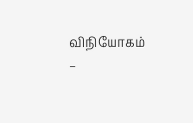விநியோகம் –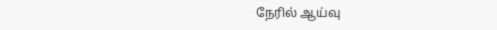நேரில் ஆய்வு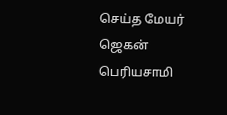செய்த மேயர் ஜெகன் பெரியசாமி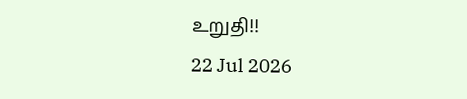உறுதி!!
22 Jul 2026